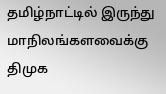தமிழ்நாட்டில் இருந்து மாநிலங்களவைக்கு திமுக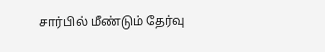சார்பில் மீண்டும் தேர்வு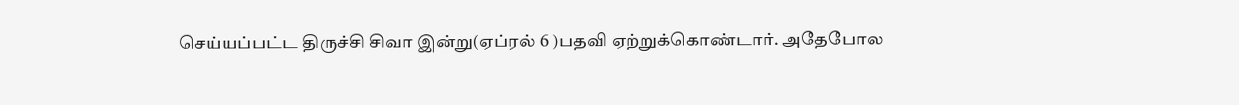செய்யப்பட்ட திருச்சி சிவா இன்று(ஏப்ரல் 6 )பதவி ஏற்றுக்கொண்டார். அதேபோல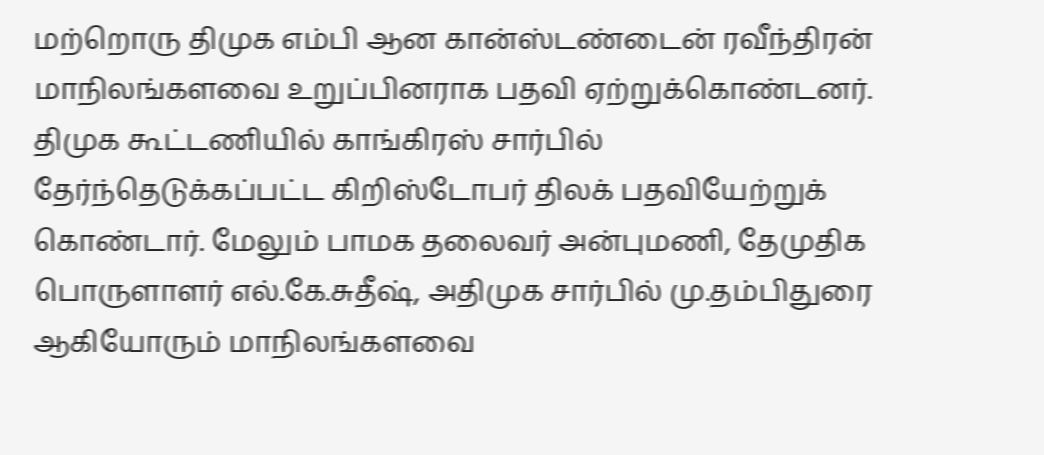மற்றொரு திமுக எம்பி ஆன கான்ஸ்டண்டைன் ரவீந்திரன் மாநிலங்களவை உறுப்பினராக பதவி ஏற்றுக்கொண்டனர். திமுக கூட்டணியில் காங்கிரஸ் சார்பில் தேர்ந்தெடுக்கப்பட்ட கிறிஸ்டோபர் திலக் பதவியேற்றுக் கொண்டார். மேலும் பாமக தலைவர் அன்புமணி, தேமுதிக பொருளாளர் எல்.கே.சுதீஷ், அதிமுக சார்பில் மு.தம்பிதுரை ஆகியோரும் மாநிலங்களவை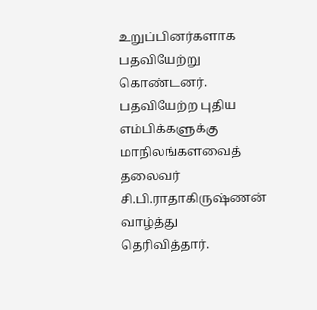உறுப்பினர்களாக பதவியேற்று கொண்டனர். பதவியேற்ற புதிய எம்பிக்களுக்கு மாநிலங்களவைத் தலைவர் சி.பி.ராதாகிருஷ்ணன் வாழ்த்து தெரிவித்தார்.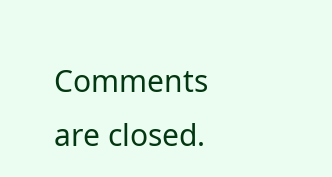Comments are closed.